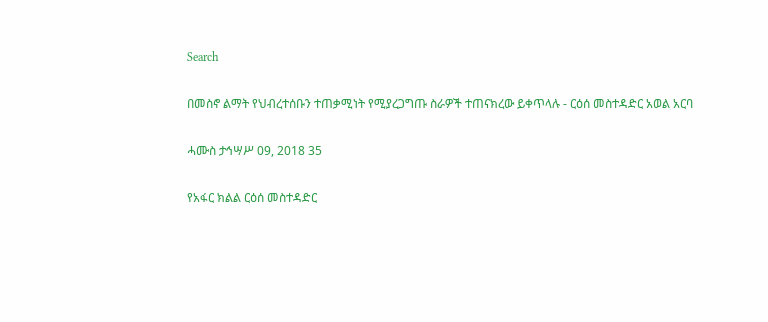Search

በመስኖ ልማት የህብረተሰቡን ተጠቃሚነት የሚያረጋግጡ ስራዎች ተጠናክረው ይቀጥላሉ - ርዕሰ መስተዳድር አወል አርባ

ሓሙስ ታኅሣሥ 09, 2018 35

የአፋር ክልል ርዕሰ መስተዳድር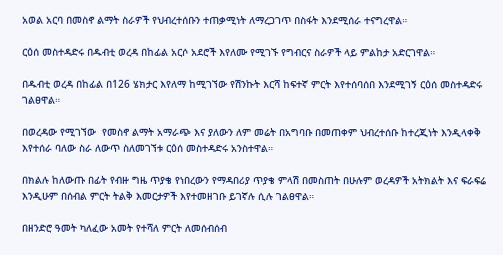አወል አርባ በመስኖ ልማት ስራዎች የህብረተሰቡን ተጠቃሚነት ለማረጋገጥ በስፋት እንደሚሰራ ተናግረዋል።

ርዕሰ መስተዳድሩ በዱብቲ ወረዳ በከፊል አርሶ አደሮች እየለሙ የሚገኙ የግብርና ስራዎች ላይ ምልከታ አድርገዋል።

በዱብቲ ወረዳ በከፊል በ126 ሄክታር እየለማ ከሚገኘው የሽንኩት እርሻ ከፍተኛ ምርት እየተሰባሰበ እንደሚገኝ ርዕሰ መስተዳድሩ ገልፀዋል።

በወረዳው የሚገኘው  የመስኖ ልማት አማራጭ እና ያለውን ለም መሬት በአግባቡ በመጠቀም ህብረተሰቡ ከተረጂነት እንዲላቀቅ እየተሰራ ባለው ስራ ለውጥ ስለመገኘቱ ርዕሰ መስተዳድሩ አንስተዋል።

በክልሉ ከለውጡ በፊት የብዙ ግዜ ጥያቄ የነበረውን የማዳበሪያ ጥያቄ ምላሽ በመስጠት በሁሉም ወረዳዎች አትክልት እና ፍራፍሬ እንዲሁም በሰብል ምርት ትልቅ እመርታዎች እየተመዘገቡ ይገኛሉ ሲሉ ገልፀዋል።

በዘንድሮ ዓመት ካለፈው አመት የተሻለ ምርት ለመሰብሰብ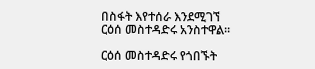በስፋት እየተሰራ እንደሚገኘ ርዕሰ መስተዳድሩ አንስተዋል።

ርዕሰ መስተዳድሩ የጎበኙት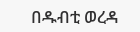በዱብቲ ወረዳ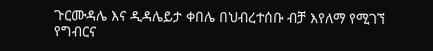ጉርሙዳሌ እና ዲዳሌይታ ቀበሌ በህብረተሰቡ ብቻ እየለማ የሚገኘ የግብርና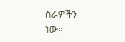ስራዎችን ነው።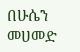በሁሴን መሀመድ